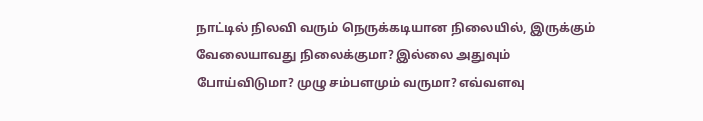நாட்டில் நிலவி வரும் நெருக்கடியான நிலையில், இருக்கும் வேலையாவது நிலைக்குமா? இல்லை அதுவும் போய்விடுமா? முழு சம்பளமும் வருமா? எவ்வளவு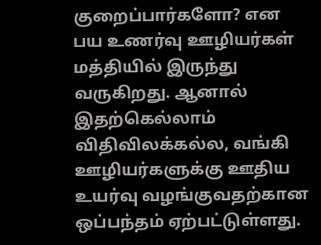குறைப்பார்களோ? என பய உணர்வு ஊழியர்கள் மத்தியில் இருந்து வருகிறது. ஆனால் இதற்கெல்லாம் விதிவிலக்கல்ல, வங்கி ஊழியர்களுக்கு ஊதிய உயர்வு வழங்குவதற்கான ஒப்பந்தம் ஏற்பட்டுள்ளது.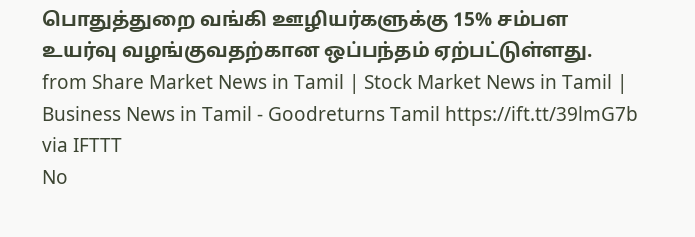பொதுத்துறை வங்கி ஊழியர்களுக்கு 15% சம்பள உயர்வு வழங்குவதற்கான ஒப்பந்தம் ஏற்பட்டுள்ளது.
from Share Market News in Tamil | Stock Market News in Tamil | Business News in Tamil - Goodreturns Tamil https://ift.tt/39lmG7b
via IFTTT
No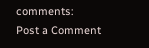comments:
Post a Comment